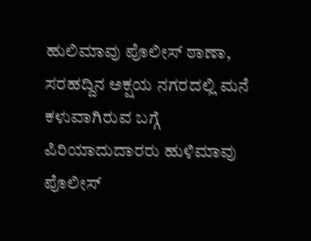ಹುಲಿಮಾವು ಪೊಲೀಸ್ ಠಾಣಾ, ಸರಹದ್ದಿನ ಅಕ್ಷಯ ನಗರದಲ್ಲಿ ಮನೆ ಕಳುವಾಗಿರುವ ಬಗ್ಗೆ ಪಿರಿಯಾದುದಾರರು ಹುಳಿಮಾವು ಪೊಲೀಸ್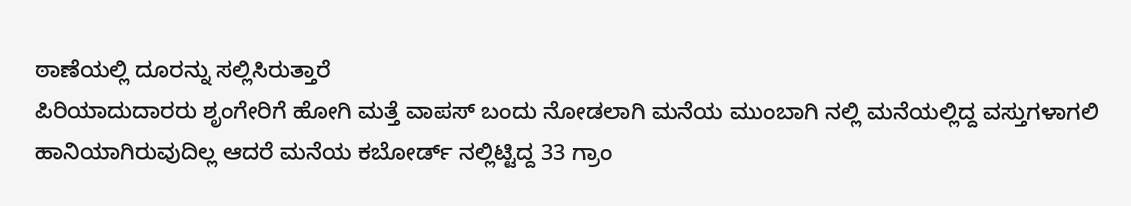ಠಾಣೆಯಲ್ಲಿ ದೂರನ್ನು ಸಲ್ಲಿಸಿರುತ್ತಾರೆ
ಪಿರಿಯಾದುದಾರರು ಶೃಂಗೇರಿಗೆ ಹೋಗಿ ಮತ್ತೆ ವಾಪಸ್ ಬಂದು ನೋಡಲಾಗಿ ಮನೆಯ ಮುಂಬಾಗಿ ನಲ್ಲಿ ಮನೆಯಲ್ಲಿದ್ದ ವಸ್ತುಗಳಾಗಲಿ ಹಾನಿಯಾಗಿರುವುದಿಲ್ಲ ಆದರೆ ಮನೆಯ ಕಬೋರ್ಡ್ ನಲ್ಲಿಟ್ಟಿದ್ದ 33 ಗ್ರಾಂ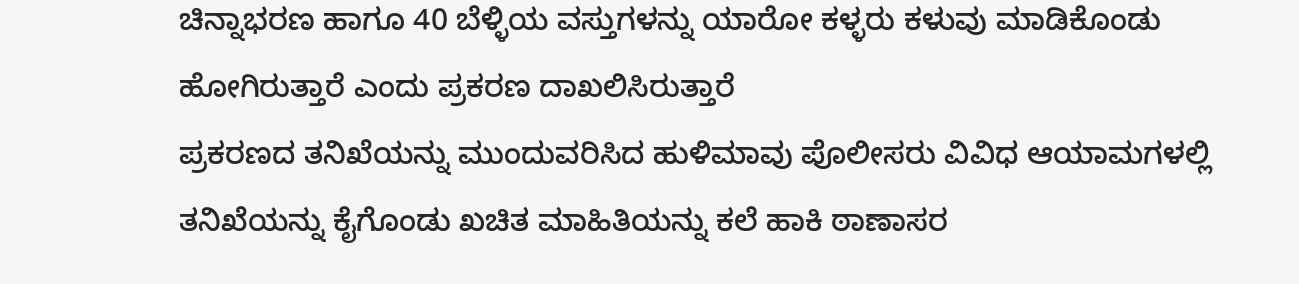ಚಿನ್ನಾಭರಣ ಹಾಗೂ 40 ಬೆಳ್ಳಿಯ ವಸ್ತುಗಳನ್ನು ಯಾರೋ ಕಳ್ಳರು ಕಳುವು ಮಾಡಿಕೊಂಡು ಹೋಗಿರುತ್ತಾರೆ ಎಂದು ಪ್ರಕರಣ ದಾಖಲಿಸಿರುತ್ತಾರೆ
ಪ್ರಕರಣದ ತನಿಖೆಯನ್ನು ಮುಂದುವರಿಸಿದ ಹುಳಿಮಾವು ಪೊಲೀಸರು ವಿವಿಧ ಆಯಾಮಗಳಲ್ಲಿ ತನಿಖೆಯನ್ನು ಕೈಗೊಂಡು ಖಚಿತ ಮಾಹಿತಿಯನ್ನು ಕಲೆ ಹಾಕಿ ಠಾಣಾಸರ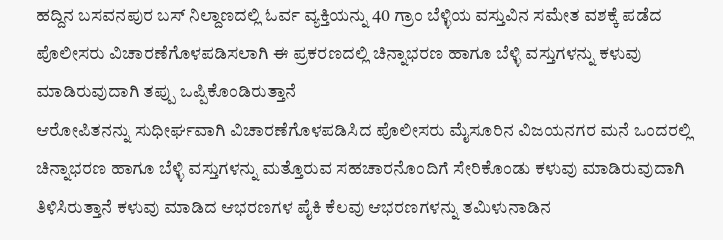ಹದ್ದಿನ ಬಸವನಪುರ ಬಸ್ ನಿಲ್ದಾಣದಲ್ಲಿ ಓರ್ವ ವ್ಯಕ್ತಿಯನ್ನು 40 ಗ್ರಾಂ ಬೆಳ್ಳಿಯ ವಸ್ತುವಿನ ಸಮೇತ ವಶಕ್ಕೆ ಪಡೆದ ಪೊಲೀಸರು ವಿಚಾರಣೆಗೊಳಪಡಿಸಲಾಗಿ ಈ ಪ್ರಕರಣದಲ್ಲಿ ಚಿನ್ನಾಭರಣ ಹಾಗೂ ಬೆಳ್ಳಿ ವಸ್ತುಗಳನ್ನು ಕಳುವು ಮಾಡಿರುವುದಾಗಿ ತಪ್ಪು ಒಪ್ಪಿಕೊಂಡಿರುತ್ತಾನೆ
ಆರೋಪಿತನನ್ನು ಸುಧೀರ್ಘವಾಗಿ ವಿಚಾರಣೆಗೊಳಪಡಿಸಿದ ಪೊಲೀಸರು ಮೈಸೂರಿನ ವಿಜಯನಗರ ಮನೆ ಒಂದರಲ್ಲಿ ಚಿನ್ನಾಭರಣ ಹಾಗೂ ಬೆಳ್ಳಿ ವಸ್ತುಗಳನ್ನು ಮತ್ತೊರುವ ಸಹಚಾರನೊಂದಿಗೆ ಸೇರಿಕೊಂಡು ಕಳುವು ಮಾಡಿರುವುದಾಗಿ ತಿಳಿಸಿರುತ್ತಾನೆ ಕಳುವು ಮಾಡಿದ ಆಭರಣಗಳ ಪೈಕಿ ಕೆಲವು ಆಭರಣಗಳನ್ನು ತಮಿಳುನಾಡಿನ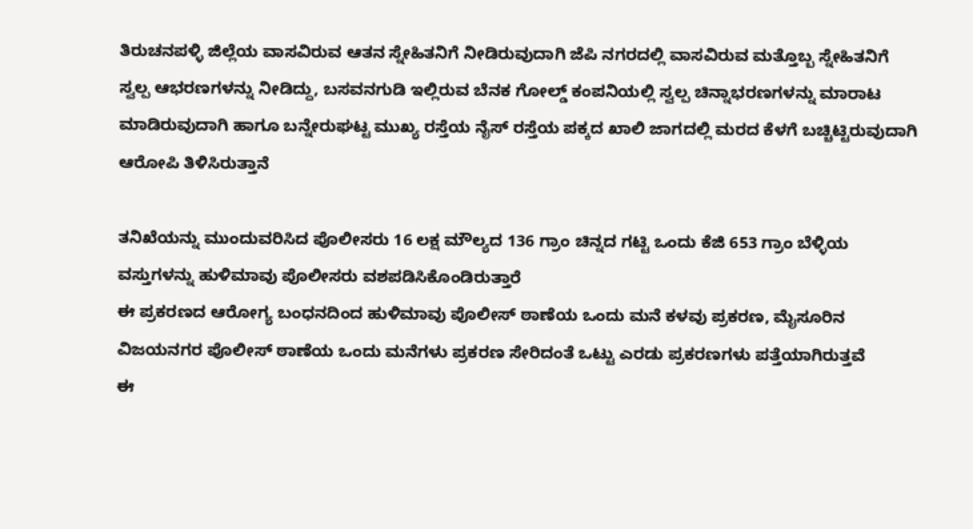ತಿರುಚನಪಳ್ಳಿ ಜಿಲ್ಲೆಯ ವಾಸವಿರುವ ಆತನ ಸ್ನೇಹಿತನಿಗೆ ನೀಡಿರುವುದಾಗಿ ಜೆಪಿ ನಗರದಲ್ಲಿ ವಾಸವಿರುವ ಮತ್ತೊಬ್ಬ ಸ್ನೇಹಿತನಿಗೆ ಸ್ವಲ್ಪ ಆಭರಣಗಳನ್ನು ನೀಡಿದ್ದು, ಬಸವನಗುಡಿ ಇಲ್ಲಿರುವ ಬೆನಕ ಗೋಲ್ಡ್ ಕಂಪನಿಯಲ್ಲಿ ಸ್ವಲ್ಪ ಚಿನ್ನಾಭರಣಗಳನ್ನು ಮಾರಾಟ ಮಾಡಿರುವುದಾಗಿ ಹಾಗೂ ಬನ್ನೇರುಘಟ್ಟ ಮುಖ್ಯ ರಸ್ತೆಯ ನೈಸ್ ರಸ್ತೆಯ ಪಕ್ಕದ ಖಾಲಿ ಜಾಗದಲ್ಲಿ ಮರದ ಕೆಳಗೆ ಬಚ್ಚಿಟ್ಟಿರುವುದಾಗಿ ಆರೋಪಿ ತಿಳಿಸಿರುತ್ತಾನೆ

ತನಿಖೆಯನ್ನು ಮುಂದುವರಿಸಿದ ಪೊಲೀಸರು 16 ಲಕ್ಷ ಮೌಲ್ಯದ 136 ಗ್ರಾಂ ಚಿನ್ನದ ಗಟ್ಟಿ ಒಂದು ಕೆಜಿ 653 ಗ್ರಾಂ ಬೆಳ್ಳಿಯ ವಸ್ತುಗಳನ್ನು ಹುಳಿಮಾವು ಪೊಲೀಸರು ವಶಪಡಿಸಿಕೊಂಡಿರುತ್ತಾರೆ
ಈ ಪ್ರಕರಣದ ಆರೋಗ್ಯ ಬಂಧನದಿಂದ ಹುಳಿಮಾವು ಪೊಲೀಸ್ ಠಾಣೆಯ ಒಂದು ಮನೆ ಕಳವು ಪ್ರಕರಣ, ಮೈಸೂರಿನ ವಿಜಯನಗರ ಪೊಲೀಸ್ ಠಾಣೆಯ ಒಂದು ಮನೆಗಳು ಪ್ರಕರಣ ಸೇರಿದಂತೆ ಒಟ್ಟು ಎರಡು ಪ್ರಕರಣಗಳು ಪತ್ತೆಯಾಗಿರುತ್ತವೆ
ಈ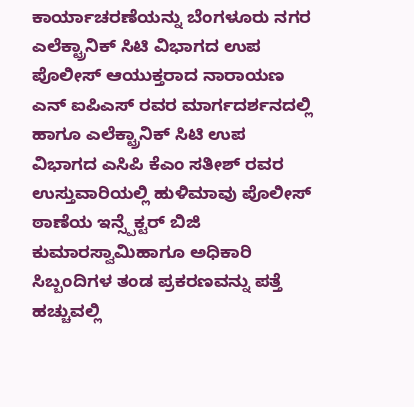ಕಾರ್ಯಾಚರಣೆಯನ್ನು ಬೆಂಗಳೂರು ನಗರ ಎಲೆಕ್ಟ್ರಾನಿಕ್ ಸಿಟಿ ವಿಭಾಗದ ಉಪ ಪೊಲೀಸ್ ಆಯುಕ್ತರಾದ ನಾರಾಯಣ ಎನ್ ಐಪಿಎಸ್ ರವರ ಮಾರ್ಗದರ್ಶನದಲ್ಲಿ ಹಾಗೂ ಎಲೆಕ್ಟ್ರಾನಿಕ್ ಸಿಟಿ ಉಪ ವಿಭಾಗದ ಎಸಿಪಿ ಕೆಎಂ ಸತೀಶ್ ರವರ ಉಸ್ತುವಾರಿಯಲ್ಲಿ ಹುಳಿಮಾವು ಪೊಲೀಸ್ ಠಾಣೆಯ ಇನ್ಸ್ಪೆಕ್ಟರ್ ಬಿಜಿ ಕುಮಾರಸ್ವಾಮಿಹಾಗೂ ಅಧಿಕಾರಿ ಸಿಬ್ಬಂದಿಗಳ ತಂಡ ಪ್ರಕರಣವನ್ನು ಪತ್ತೆ ಹಚ್ಚುವಲ್ಲಿ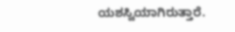ಯಶಸ್ವಿಯಾಗಿರುತ್ತಾರೆ.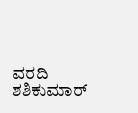ವರದಿ
ಶಶಿಕುಮಾರ್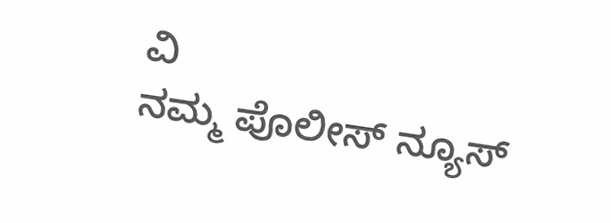ವಿ
ನಮ್ಮ ಪೊಲೀಸ್ ನ್ಯೂಸ್